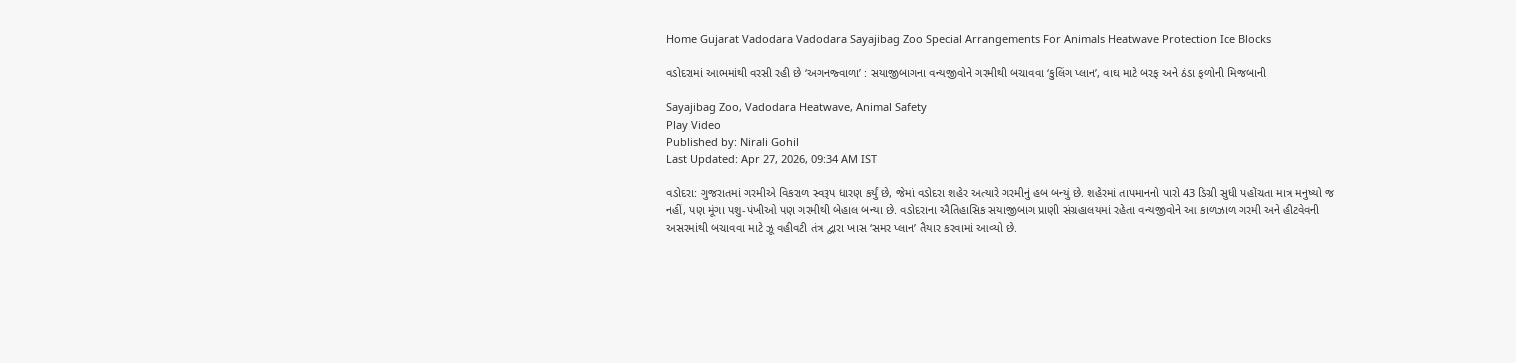Home Gujarat Vadodara Vadodara Sayajibag Zoo Special Arrangements For Animals Heatwave Protection Ice Blocks

વડોદરામાં આભમાંથી વરસી રહી છે ‘અગનજ્વાળા’ : સયાજીબાગના વન્યજીવોને ગરમીથી બચાવવા ‘કુલિંગ પ્લાન’, વાઘ માટે બરફ અને ઠંડા ફળોની મિજબાની

Sayajibag Zoo, Vadodara Heatwave, Animal Safety
Play Video
Published by: Nirali Gohil
Last Updated: Apr 27, 2026, 09:34 AM IST

વડોદરા: ગુજરાતમાં ગરમીએ વિકરાળ સ્વરૂપ ધારણ કર્યું છે, જેમાં વડોદરા શહેર અત્યારે ગરમીનું હબ બન્યું છે. શહેરમાં તાપમાનનો પારો 43 ડિગ્રી સુધી પહોંચતા માત્ર મનુષ્યો જ નહીં, પણ મૂંગા પશુ-પંખીઓ પણ ગરમીથી બેહાલ બન્યા છે. વડોદરાના ઐતિહાસિક સયાજીબાગ પ્રાણી સંગ્રહાલયમાં રહેતા વન્યજીવોને આ કાળઝાળ ગરમી અને હીટવેવની અસરમાંથી બચાવવા માટે ઝૂ વહીવટી તંત્ર દ્વારા ખાસ ‘સમર પ્લાન’ તૈયાર કરવામાં આવ્યો છે.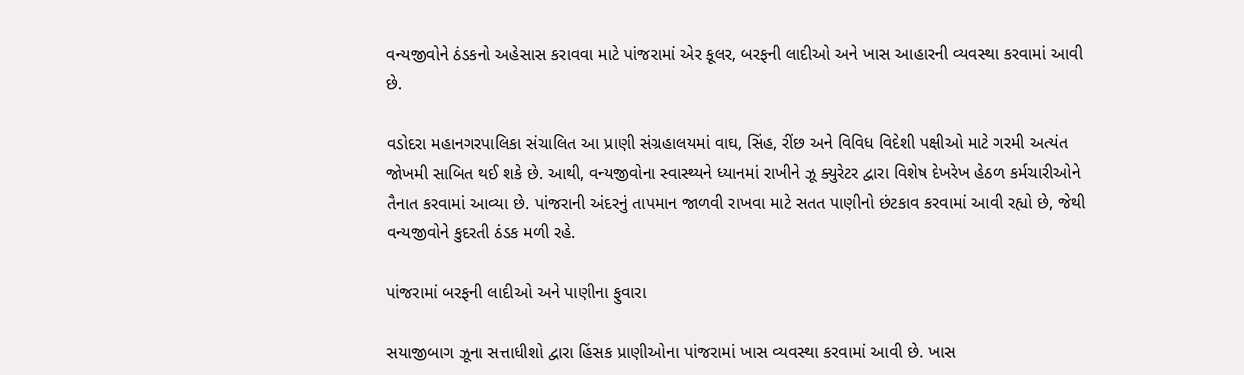વન્યજીવોને ઠંડકનો અહેસાસ કરાવવા માટે પાંજરામાં એર કૂલર, બરફની લાદીઓ અને ખાસ આહારની વ્યવસ્થા કરવામાં આવી છે.

વડોદરા મહાનગરપાલિકા સંચાલિત આ પ્રાણી સંગ્રહાલયમાં વાઘ, સિંહ, રીંછ અને વિવિધ વિદેશી પક્ષીઓ માટે ગરમી અત્યંત જોખમી સાબિત થઈ શકે છે. આથી, વન્યજીવોના સ્વાસ્થ્યને ધ્યાનમાં રાખીને ઝૂ ક્યુરેટર દ્વારા વિશેષ દેખરેખ હેઠળ કર્મચારીઓને તૈનાત કરવામાં આવ્યા છે. પાંજરાની અંદરનું તાપમાન જાળવી રાખવા માટે સતત પાણીનો છંટકાવ કરવામાં આવી રહ્યો છે, જેથી વન્યજીવોને કુદરતી ઠંડક મળી રહે.

પાંજરામાં બરફની લાદીઓ અને પાણીના ફુવારા

સયાજીબાગ ઝૂના સત્તાધીશો દ્વારા હિંસક પ્રાણીઓના પાંજરામાં ખાસ વ્યવસ્થા કરવામાં આવી છે. ખાસ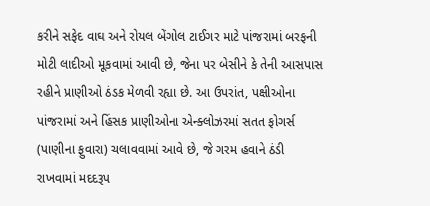કરીને સફેદ વાઘ અને રોયલ બેંગોલ ટાઈગર માટે પાંજરામાં બરફની મોટી લાદીઓ મૂકવામાં આવી છે, જેના પર બેસીને કે તેની આસપાસ રહીને પ્રાણીઓ ઠંડક મેળવી રહ્યા છે. આ ઉપરાંત, પક્ષીઓના પાંજરામાં અને હિંસક પ્રાણીઓના એન્ક્લોઝરમાં સતત ફોગર્સ (પાણીના ફુવારા) ચલાવવામાં આવે છે, જે ગરમ હવાને ઠંડી રાખવામાં મદદરૂપ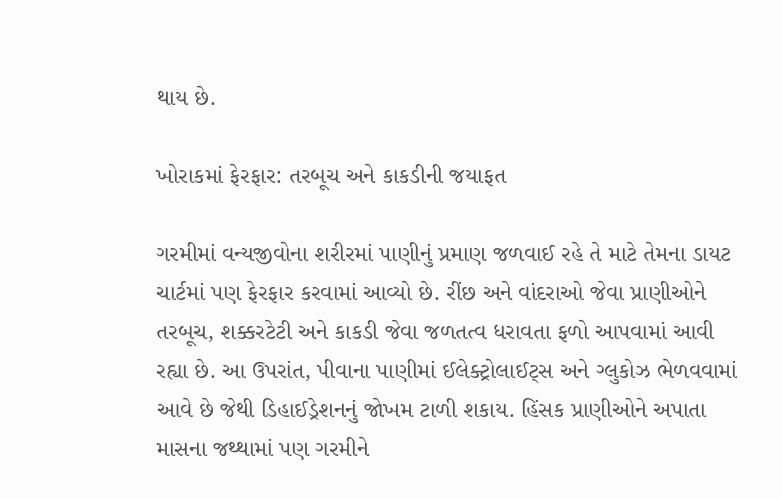થાય છે.

ખોરાકમાં ફેરફાર: તરબૂચ અને કાકડીની જયાફત

ગરમીમાં વન્યજીવોના શરીરમાં પાણીનું પ્રમાણ જળવાઈ રહે તે માટે તેમના ડાયટ ચાર્ટમાં પણ ફેરફાર કરવામાં આવ્યો છે. રીંછ અને વાંદરાઓ જેવા પ્રાણીઓને તરબૂચ, શક્કરટેટી અને કાકડી જેવા જળતત્વ ધરાવતા ફળો આપવામાં આવી રહ્યા છે. આ ઉપરાંત, પીવાના પાણીમાં ઈલેક્ટ્રોલાઈટ્સ અને ગ્લુકોઝ ભેળવવામાં આવે છે જેથી ડિહાઈડ્રેશનનું જોખમ ટાળી શકાય. હિંસક પ્રાણીઓને અપાતા માસના જથ્થામાં પણ ગરમીને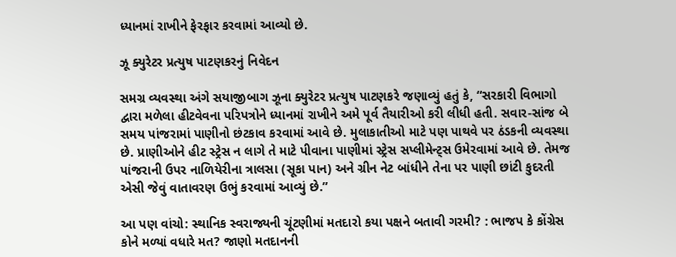ધ્યાનમાં રાખીને ફેરફાર કરવામાં આવ્યો છે.

ઝૂ ક્યુરેટર પ્રત્યુષ પાટણકરનું નિવેદન

સમગ્ર વ્યવસ્થા અંગે સયાજીબાગ ઝૂના ક્યુરેટર પ્રત્યુષ પાટણકરે જણાવ્યું હતું કે, “સરકારી વિભાગો દ્વારા મળેલા હીટવેવના પરિપત્રોને ધ્યાનમાં રાખીને અમે પૂર્વ તૈયારીઓ કરી લીધી હતી. સવાર-સાંજ બે સમય પાંજરામાં પાણીનો છંટકાવ કરવામાં આવે છે. મુલાકાતીઓ માટે પણ પાથવે પર ઠંડકની વ્યવસ્થા છે. પ્રાણીઓને હીટ સ્ટ્રેસ ન લાગે તે માટે પીવાના પાણીમાં સ્ટ્રેસ સપ્લીમેન્ટ્સ ઉમેરવામાં આવે છે. તેમજ પાંજરાની ઉપર નાળિયેરીના ત્રાલસા (સૂકા પાન) અને ગ્રીન નેટ બાંધીને તેના પર પાણી છાંટી કુદરતી એસી જેવું વાતાવરણ ઉભું કરવામાં આવ્યું છે.”

આ પણ વાંચો: સ્થાનિક સ્વરાજ્યની ચૂંટણીમાં મતદારો કયા પક્ષને બતાવી ગરમી? : ભાજપ કે કોંગ્રેસ કોને મળ્યાં વધારે મત? જાણો મતદાનની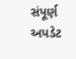સંપૂર્ણ અપડેટ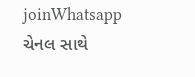joinWhatsapp ચેનલ સાથે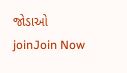જોડાઓ
joinJoin Now